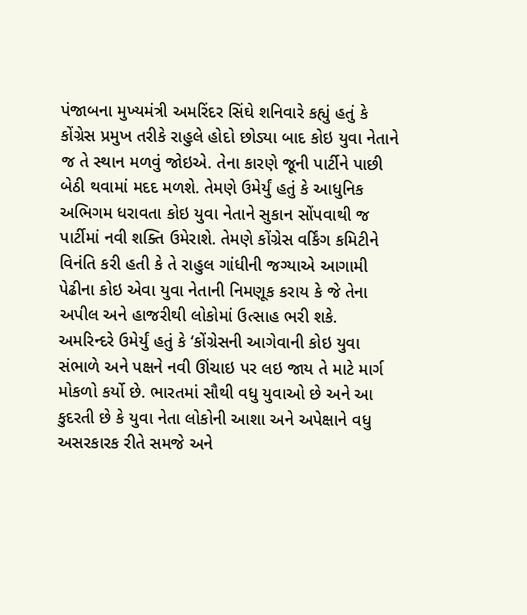પંજાબના મુખ્યમંત્રી અમરિંદર સિંઘે શનિવારે કહ્યું હતું કે કોંગ્રેસ પ્રમુખ તરીકે રાહુલે હોદો છોડ્યા બાદ કોઇ યુવા નેતાને જ તે સ્થાન મળવું જોઇએ. તેના કારણે જૂની પાર્ટીને પાછી બેઠી થવામાં મદદ મળશે. તેમણે ઉમેર્યું હતું કે આધુનિક અભિગમ ધરાવતા કોઇ યુવા નેતાને સુકાન સોંપવાથી જ પાર્ટીમાં નવી શક્તિ ઉમેરાશે. તેમણે કોંગ્રેસ વર્કિંગ કમિટીને વિનંતિ કરી હતી કે તે રાહુલ ગાંધીની જગ્યાએ આગામી પેઢીના કોઇ એવા યુવા નેતાની નિમણૂક કરાય કે જે તેના અપીલ અને હાજરીથી લોકોમાં ઉત્સાહ ભરી શકે.
અમરિન્દરે ઉમેર્યું હતું કે ‘કોંગ્રેસની આગેવાની કોઇ યુવા સંભાળે અને પક્ષને નવી ઊંચાઇ પર લઇ જાય તે માટે માર્ગ મોકળો કર્યો છે. ભારતમાં સૌથી વધુ યુવાઓ છે અને આ કુદરતી છે કે યુવા નેતા લોકોની આશા અને અપેક્ષાને વધુ અસરકારક રીતે સમજે અને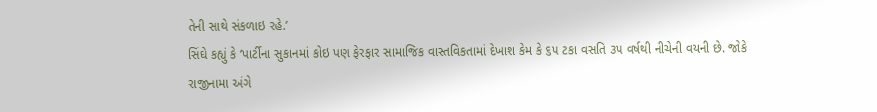તેની સાથે સંકળાઇ રહે.’
સિંઘે કહ્યું કે ‘પાર્ટીના સુકાનમાં કોઇ પણ ફેરફાર સામાજિક વાસ્તવિકતામાં દેખાશ કેમ કે ૬૫ ટકા વસતિ ૩૫ વર્ષથી નીચેની વયની છે. જોકે રાજીનામા અંગે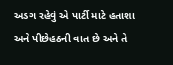અડગ રહેવું એ પાર્ટી માટે હતાશા અને પીછેહઠની વાત છે અને તે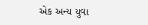એક અન્ય યુવા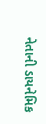નેતાની ડાયનેમિક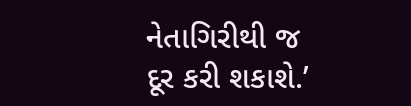નેતાગિરીથી જ દૂર કરી શકાશે.’